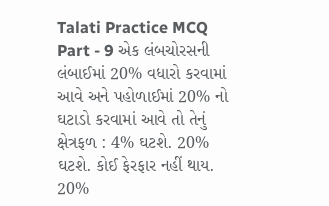Talati Practice MCQ Part - 9 એક લંબચોરસની લંબાઈમાં 20% વધારો કરવામાં આવે અને પહોળાઈમાં 20% નો ઘટાડો કરવામાં આવે તો તેનું ક્ષેત્રફળ : 4% ઘટશે. 20% ઘટશે. કોઈ ફેરફાર નહીં થાય. 20%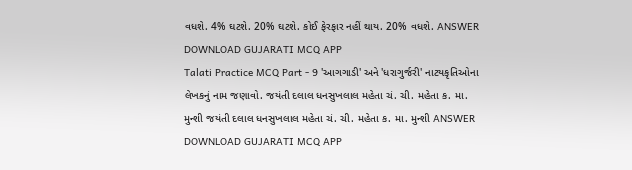વધશે. 4% ઘટશે. 20% ઘટશે. કોઈ ફેરફાર નહીં થાય. 20% વધશે. ANSWER DOWNLOAD GUJARATI MCQ APP
Talati Practice MCQ Part - 9 'આગગાડી' અને 'ધરાગુર્જરી' નાટયકૃતિઓના લેખકનું નામ જણાવો. જયંતી દલાલ ધનસુખલાલ મહેતા ચં. ચી. મહેતા ક. મા. મુન્શી જયંતી દલાલ ધનસુખલાલ મહેતા ચં. ચી. મહેતા ક. મા. મુન્શી ANSWER DOWNLOAD GUJARATI MCQ APP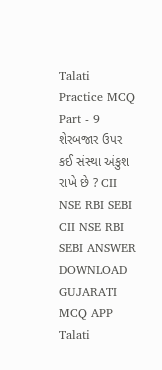Talati Practice MCQ Part - 9 શેરબજાર ઉપર કઈ સંસ્થા અંકુશ રાખે છે ? CII NSE RBI SEBI CII NSE RBI SEBI ANSWER DOWNLOAD GUJARATI MCQ APP
Talati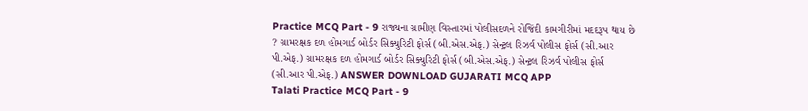Practice MCQ Part - 9 રાજ્યના ગ્રામીણ વિસ્તારમાં પોલીસદળને રોજિંદી કામગીરીમાં મદદરૂપ થાય છે ? ગ્રામરક્ષક દળ હોમગાર્ડ બોર્ડર સિક્યુરિટી ફોર્સ (બી.એસ.એફ.) સેન્ટ્રલ રિઝર્વ પોલીસ ફોર્સ (સી.આર પી.એફ.) ગ્રામરક્ષક દળ હોમગાર્ડ બોર્ડર સિક્યુરિટી ફોર્સ (બી.એસ.એફ.) સેન્ટ્રલ રિઝર્વ પોલીસ ફોર્સ (સી.આર પી.એફ.) ANSWER DOWNLOAD GUJARATI MCQ APP
Talati Practice MCQ Part - 9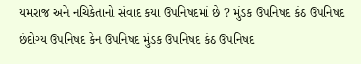યમરાજ અને નચિકેતાનો સંવાદ કયા ઉપનિષદમાં છે ? મુંડક ઉપનિષદ કંઠ ઉપનિષદ છંદોગ્ય ઉપનિષદ કેન ઉપનિષદ મુંડક ઉપનિષદ કંઠ ઉપનિષદ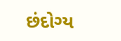છંદોગ્ય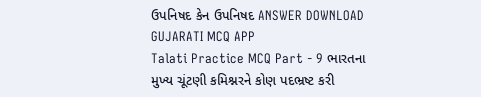ઉપનિષદ કેન ઉપનિષદ ANSWER DOWNLOAD GUJARATI MCQ APP
Talati Practice MCQ Part - 9 ભારતના મુખ્ય ચૂંટણી કમિશ્નરને કોણ પદભ્રષ્ટ કરી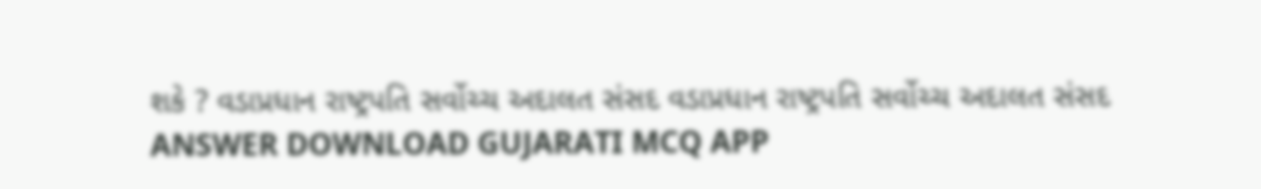શકે ? વડાપ્રધાન રાષ્ટ્રપતિ સર્વોચ્ચ અદાલત સંસદ વડાપ્રધાન રાષ્ટ્રપતિ સર્વોચ્ચ અદાલત સંસદ ANSWER DOWNLOAD GUJARATI MCQ APP